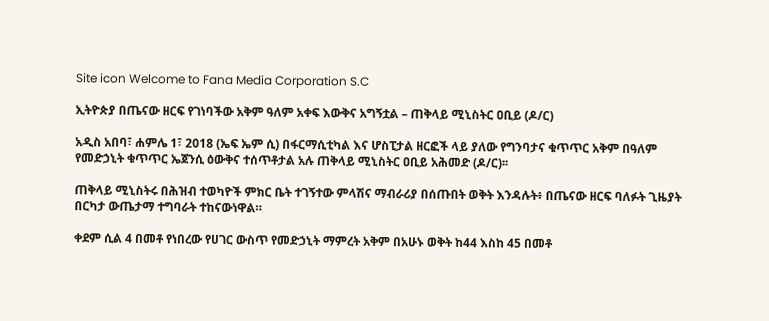Site icon Welcome to Fana Media Corporation S.C

ኢትዮጵያ በጤናው ዘርፍ የገነባችው አቅም ዓለም አቀፍ እውቅና አግኝቷል – ጠቅላይ ሚኒስትር ዐቢይ (ዶ/ር)

አዲስ አበባ፣ ሐምሌ 1፣ 2018 (ኤፍ ኤም ሲ) በፋርማሲቲካል እና ሆስፒታል ዘርፎች ላይ ያለው የግንባታና ቁጥጥር አቅም በዓለም የመድኃኒት ቁጥጥር ኤጀንሲ ዕውቅና ተሰጥቶታል አሉ ጠቅላይ ሚኒስትር ዐቢይ አሕመድ (ዶ/ር)፡፡

ጠቅላይ ሚኒስትሩ በሕዝብ ተወካዮች ምክር ቤት ተገኝተው ምላሽና ማብራሪያ በሰጡበት ወቅት እንዳሉት፥ በጤናው ዘርፍ ባለፉት ጊዜያት በርካታ ውጤታማ ተግባራት ተከናውነዋል።

ቀደም ሲል 4 በመቶ የነበረው የሀገር ውስጥ የመድኃኒት ማምረት አቅም በአሁኑ ወቅት ከ44 እስከ 45 በመቶ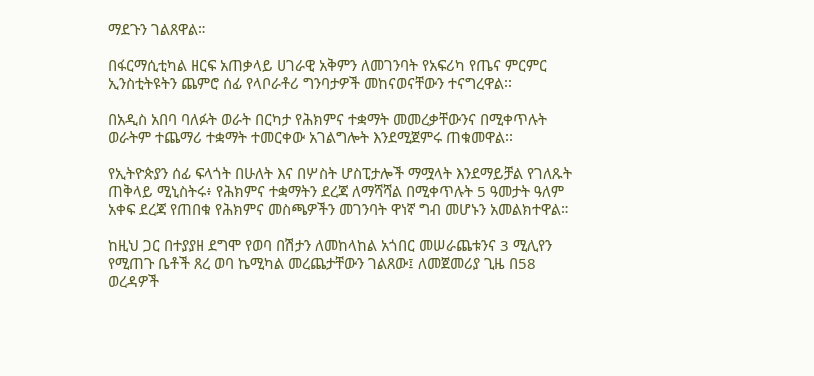ማደጉን ገልጸዋል።

በፋርማሲቲካል ዘርፍ አጠቃላይ ሀገራዊ አቅምን ለመገንባት የአፍሪካ የጤና ምርምር ኢንስቲትዩትን ጨምሮ ሰፊ የላቦራቶሪ ግንባታዎች መከናወናቸውን ተናግረዋል፡፡

በአዲስ አበባ ባለፉት ወራት በርካታ የሕክምና ተቋማት መመረቃቸውንና በሚቀጥሉት ወራትም ተጨማሪ ተቋማት ተመርቀው አገልግሎት እንደሚጀምሩ ጠቁመዋል፡፡

የኢትዮጵያን ሰፊ ፍላጎት በሁለት እና በሦስት ሆስፒታሎች ማሟላት እንደማይቻል የገለጹት ጠቅላይ ሚኒስትሩ፥ የሕክምና ተቋማትን ደረጃ ለማሻሻል በሚቀጥሉት 5 ዓመታት ዓለም አቀፍ ደረጃ የጠበቁ የሕክምና መስጫዎችን መገንባት ዋነኛ ግብ መሆኑን አመልክተዋል።

ከዚህ ጋር በተያያዘ ደግሞ የወባ በሽታን ለመከላከል አጎበር መሠራጨቱንና 3 ሚሊየን የሚጠጉ ቤቶች ጸረ ወባ ኬሚካል መረጨታቸውን ገልጸው፤ ለመጀመሪያ ጊዜ በ58 ወረዳዎች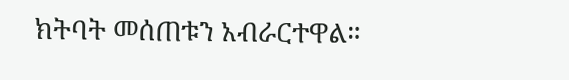ክትባት መሰጠቱን አብራርተዋል።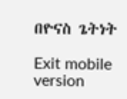በዮናስ ጌትነት

Exit mobile version